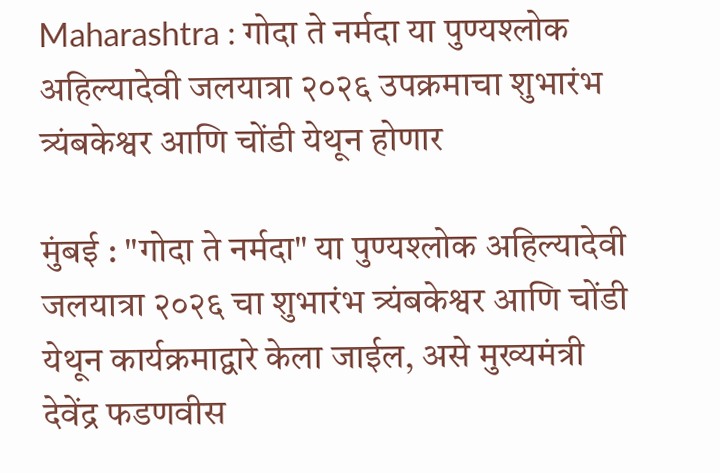Maharashtra : गोदा ते नर्मदा या पुण्यश्लोक अहिल्यादेवी जलयात्रा २०२६ उपक्रमाचा शुभारंभ त्र्यंबकेश्वर आणि चोंडी येथून होणार

मुंबई : "गोदा ते नर्मदा" या पुण्यश्लोक अहिल्यादेवी जलयात्रा २०२६ चा शुभारंभ त्र्यंबकेश्वर आणि चोंडी येथून कार्यक्रमाद्वारे केला जाईल, असे मुख्यमंत्री देवेंद्र फडणवीस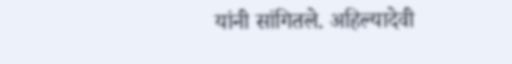यांनी सांगितले. अहिल्यादेवी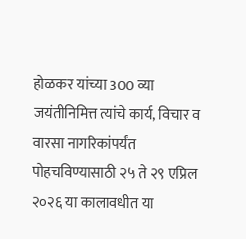होळकर यांच्या 300 व्या जयंतीनिमित्त त्यांचे कार्य, विचार व वारसा नागरिकांपर्यंत पोहचविण्यासाठी २५ ते २९ एप्रिल २०२६ या कालावधीत या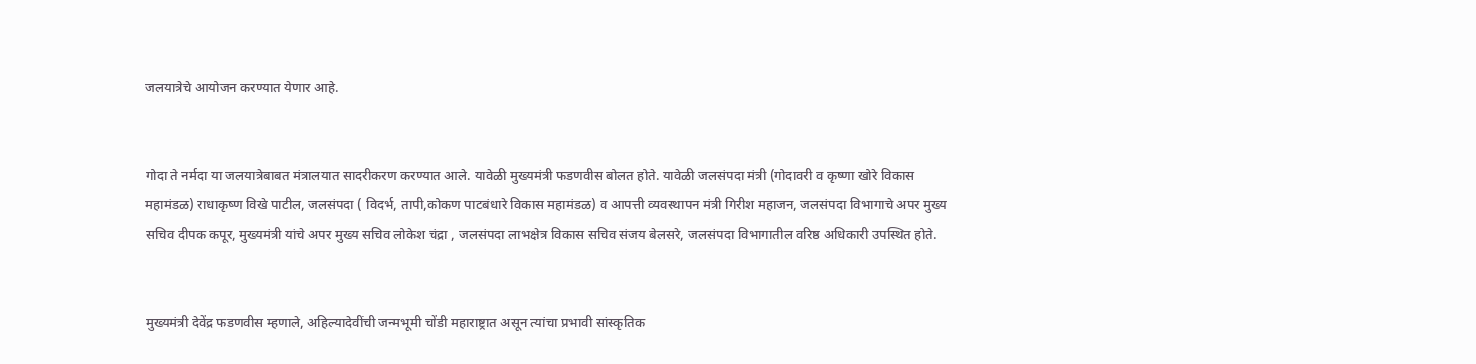जलयात्रेचे आयोजन करण्यात येणार आहे.


गोदा ते नर्मदा या जलयात्रेबाबत मंत्रालयात सादरीकरण करण्यात आले. यावेळी मुख्यमंत्री फडणवीस बोलत होते. यावेळी जलसंपदा मंत्री (गोदावरी व कृष्णा खोरे विकास महामंडळ) राधाकृष्ण विखे पाटील, जलसंपदा ( विदर्भ, तापी,कोकण पाटबंधारे विकास महामंडळ) व आपत्ती व्यवस्थापन मंत्री गिरीश महाजन, जलसंपदा विभागाचे अपर मुख्य सचिव दीपक कपूर, मुख्यमंत्री यांचे अपर मुख्य सचिव लोकेश चंद्रा , जलसंपदा लाभक्षेत्र विकास सचिव संजय बेलसरे, जलसंपदा विभागातील वरिष्ठ अधिकारी उपस्थित होते.


मुख्यमंत्री देवेंद्र फडणवीस म्हणाले, अहिल्यादेवींची जन्मभूमी चोंडी महाराष्ट्रात असून त्यांचा प्रभावी सांस्कृतिक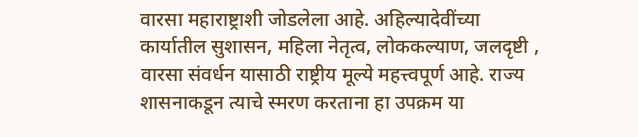वारसा महाराष्ट्राशी जोडलेला आहे. अहिल्यादेवींच्या कार्यातील सुशासन, महिला नेतृत्व, लोककल्याण, जलदृष्टी , वारसा संवर्धन यासाठी राष्ट्रीय मूल्ये महत्त्वपूर्ण आहे. राज्य शासनाकडून त्याचे स्मरण करताना हा उपक्रम या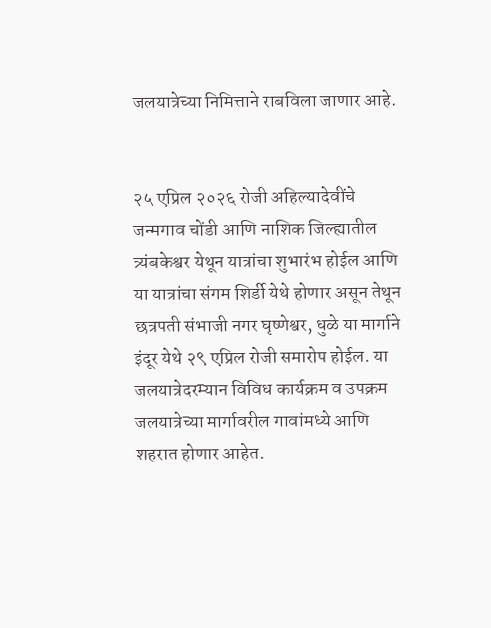जलयात्रेच्या निमित्ताने राबविला जाणार आहे.


२५ एप्रिल २०२६ रोजी अहिल्यादेवींचे जन्मगाव चोंडी आणि नाशिक जिल्ह्यातील त्र्यंबकेश्वर येथून यात्रांचा शुभारंभ होईल आणि या यात्रांचा संगम शिर्डी येथे होणार असून तेथून छत्रपती संभाजी नगर घृष्णेश्वर, धुळे या मार्गाने इंदूर येथे २९ एप्रिल रोजी समारोप होईल. या जलयात्रेदरम्यान विविध कार्यक्रम व उपक्रम जलयात्रेच्या मार्गावरील गावांमध्ये आणि शहरात होणार आहेत.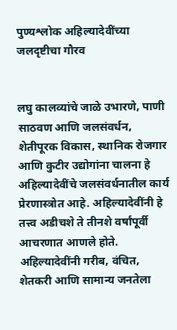पुण्यश्लोक अहिल्यादेवींच्या जलदृष्टीचा गौरव


लघु कालव्यांचे जाळे उभारणे, पाणी साठवण आणि जलसंवर्धन, शेतीपूरक विकास, स्थानिक रोजगार आणि कुटीर उद्योगांना चालना हे अहिल्यादेवींचे जलसंवर्धनातील कार्य प्रेरणास्त्रोत आहे. अहिल्यादेवींनी हे तत्त्व अडीचशे ते तीनशे वर्षांपूर्वी आचरणात आणले होते. अहिल्यादेवींनी गरीब, वंचित, शेतकरी आणि सामान्य जनतेला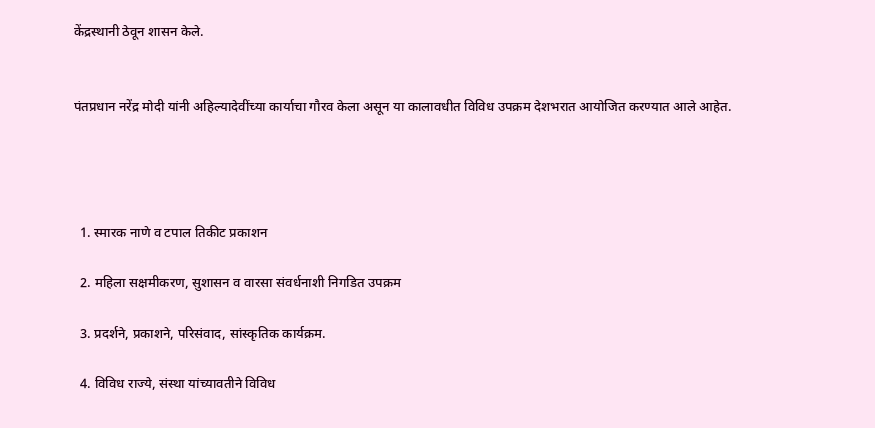केंद्रस्थानी ठेवून शासन केले.


पंतप्रधान नरेंद्र मोदी यांनी अहिल्यादेवींच्या कार्याचा गौरव केला असून या कालावधीत विविध उपक्रम देशभरात आयोजित करण्यात आले आहेत.




  1. स्मारक नाणे व टपाल तिकीट प्रकाशन

  2. महिला सक्षमीकरण, सुशासन व वारसा संवर्धनाशी निगडित उपक्रम

  3. प्रदर्शने, प्रकाशने, परिसंवाद, सांस्कृतिक कार्यक्रम.

  4. विविध राज्ये, संस्था यांच्यावतीने विविध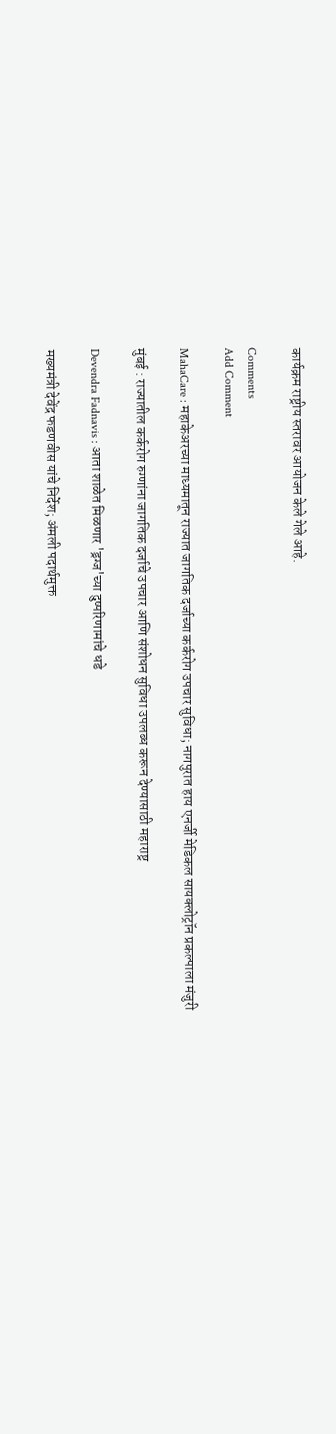कार्यक्रम राष्ट्रीय स्तरावर आयोजन केले गेले आहे.

Comments
Add Comment

MahaCare : महाकेअरच्या माध्यमातून राज्यात जागतिक दर्जाच्या कर्करोग उपचार सुविधा; नागपुरात हाय एनर्जी मेडिकल सायक्लोट्रॉन प्रकल्पाला मंजुरी

मुंबई : राज्यातील कर्करोग रुग्णांना जागतिक दर्जाचे उपचार आणि संशोधन सुविधा उपलब्ध करून देण्यासाठी महाराष्ट्र

Devendra Fadnavis : आता शाळेत मिळणार 'ड्रग्ज'च्या दुष्परिणामांचे धडे

मख्यमंत्री देवेंद्र फडणवीस यांचे निर्देश; अंमली पदार्थमुक्त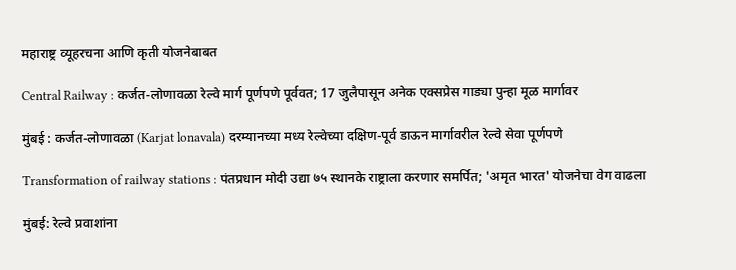महाराष्ट्र व्यूहरचना आणि कृती योजनेबाबत

Central Railway : कर्जत-लोणावळा रेल्वे मार्ग पूर्णपणे पूर्ववत; 17 जुलैपासून अनेक एक्सप्रेस गाड्या पुन्हा मूळ मार्गावर

मुंबई : कर्जत-लोणावळा (Karjat lonavala) दरम्यानच्या मध्य रेल्वेच्या दक्षिण-पूर्व डाऊन मार्गावरील रेल्वे सेवा पूर्णपणे

Transformation of railway stations : पंतप्रधान मोदी उद्या ७५ स्थानके राष्ट्राला करणार समर्पित; 'अमृत भारत' योजनेचा वेग वाढला

मुंबई: रेल्वे प्रवाशांना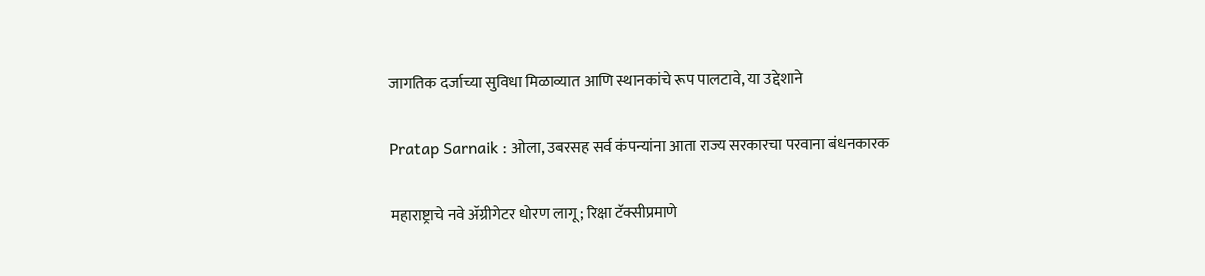जागतिक दर्जाच्या सुविधा मिळाव्यात आणि स्थानकांचे रूप पालटावे, या उद्देशाने

Pratap Sarnaik : ओला, उबरसह सर्व कंपन्यांना आता राज्य सरकारचा परवाना बंधनकारक

महाराष्ट्राचे नवे ॲग्रीगेटर धोरण लागू; रिक्षा टॅक्सीप्रमाणे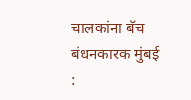चालकांना बॅच बंधनकारक मुंबई :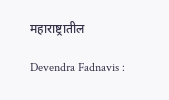महाराष्ट्रातील

Devendra Fadnavis :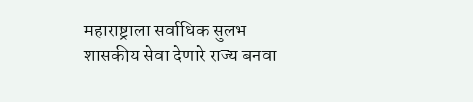महाराष्ट्राला सर्वाधिक सुलभ शासकीय सेवा देणारे राज्य बनवा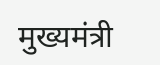मुख्यमंत्री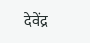देवेंद्र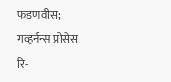फडणवीस; गव्हर्नन्स प्रोसेस रि-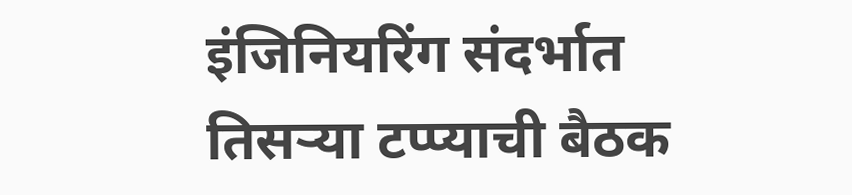इंजिनियरिंग संदर्भात तिसऱ्या टप्प्याची बैठक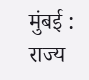मुंबई : राज्य